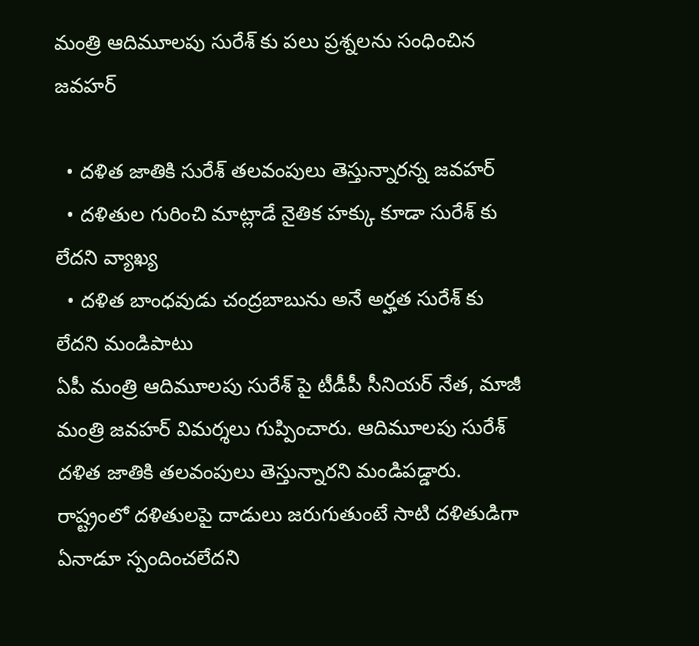మంత్రి ఆదిమూలపు సురేశ్ కు పలు ప్రశ్నలను సంధించిన జవహర్

  • దళిత జాతికి సురేశ్ తలవంపులు తెస్తున్నారన్న జవహర్
  • దళితుల గురించి మాట్లాడే నైతిక హక్కు కూడా సురేశ్ కు లేదని వ్యాఖ్య
  • దళిత బాంధవుడు చంద్రబాబును అనే అర్హత సురేశ్ కు లేదని మండిపాటు
ఏపీ మంత్రి ఆదిమూలపు సురేశ్ పై టీడీపీ సీనియర్ నేత, మాజీ మంత్రి జవహర్ విమర్శలు గుప్పించారు. ఆదిమూలపు సురేశ్ దళిత జాతికి తలవంపులు తెస్తున్నారని మండిపడ్డారు. రాష్ట్రంలో దళితులపై దాడులు జరుగుతుంటే సాటి దళితుడిగా ఏనాడూ స్పందించలేదని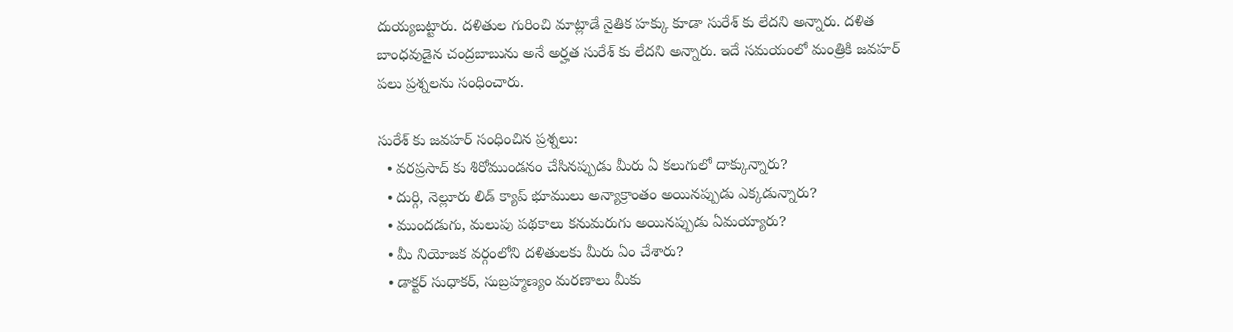దుయ్యబట్టారు. దళితుల గురించి మాట్లాడే నైతిక హక్కు కూడా సురేశ్ కు లేదని అన్నారు. దళిత బాంధవుడైన చంద్రబాబును అనే అర్హత సురేశ్ కు లేదని అన్నారు. ఇదే సమయంలో మంత్రికి జవహర్ పలు ప్రశ్నలను సంధించారు.

సురేశ్ కు జవహర్ సంధించిన ప్రశ్నలు:
  • వరప్రసాద్ కు శిరోముండనం చేసినప్పుడు మీరు ఏ కలుగులో దాక్కున్నారు?
  • దుర్గి, నెల్లూరు లిడ్ క్యాప్ భూములు అన్యాక్రాంతం అయినప్పుడు ఎక్కడున్నారు?
  • ముందడుగు, మలుపు పథకాలు కనుమరుగు అయినప్పుడు ఏమయ్యారు?
  • మీ నియోజక వర్గంలోని దళితులకు మీరు ఏం చేశారు?
  • డాక్టర్ సుధాకర్, సుబ్రహ్మణ్యం మరణాలు మీకు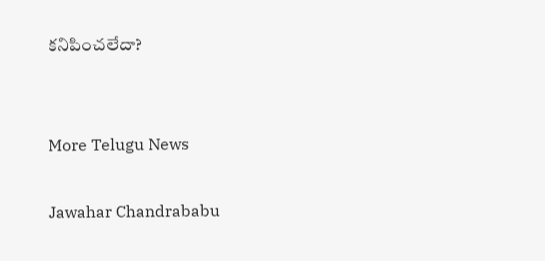కనిపించలేదా?


More Telugu News

Jawahar Chandrababu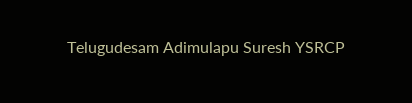Telugudesam Adimulapu Suresh YSRCP